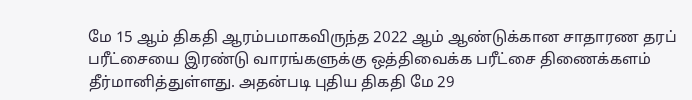மே 15 ஆம் திகதி ஆரம்பமாகவிருந்த 2022 ஆம் ஆண்டுக்கான சாதாரண தரப் பரீட்சையை இரண்டு வாரங்களுக்கு ஒத்திவைக்க பரீட்சை திணைக்களம் தீர்மானித்துள்ளது. அதன்படி புதிய திகதி மே 29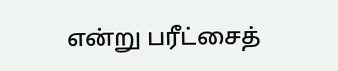என்று பரீட்சைத்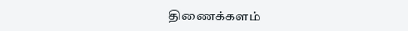திணைக்களம்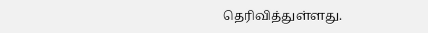தெரிவித்துள்ளது.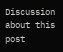Discussion about this post